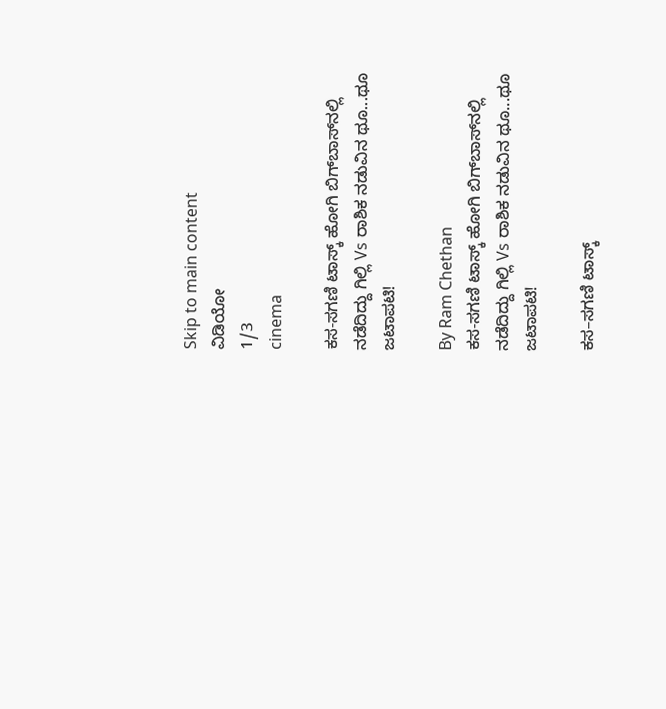Skip to main content
ವಿಡಿಯೋ
1/3
cinema

ಕಸ-ಸಗಣಿ ಟಾಸ್ಕ್‌ ಹೋಗಿ ಬಿಗ್‌ಬಾಸ್‌ನಲ್ಲಿ ನಡೆದಿದ್ದು ಗಿಲ್ಲಿ Vs ರಾಶಿಕ ನಡುವಿನ ಥೂ...ಥೂ ಜಟಾಪಟಿ!

By Ram Chethan
ಕಸ-ಸಗಣಿ ಟಾಸ್ಕ್‌ ಹೋಗಿ ಬಿಗ್‌ಬಾಸ್‌ನಲ್ಲಿ ನಡೆದಿದ್ದು ಗಿಲ್ಲಿ Vs ರಾಶಿಕ ನಡುವಿನ ಥೂ...ಥೂ ಜಟಾಪಟಿ!

ಕಸ–ಸಗಣಿ ಟಾಸ್ಕ್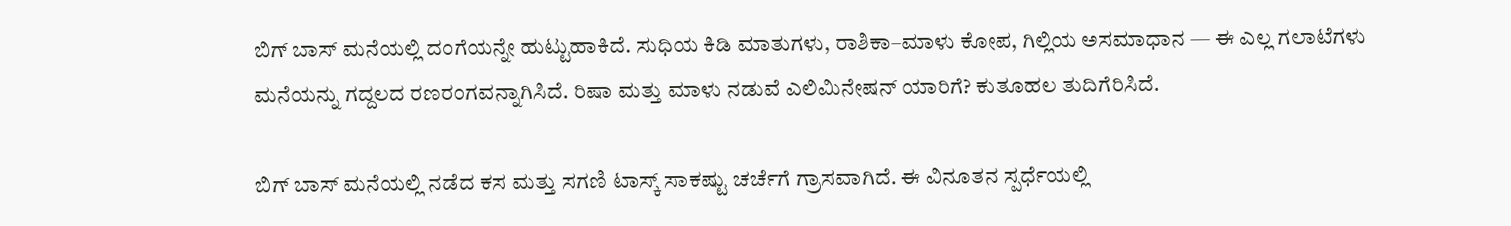ಬಿಗ್ ಬಾಸ್ ಮನೆಯಲ್ಲಿ ದಂಗೆಯನ್ನೇ ಹುಟ್ಟುಹಾಕಿದೆ. ಸುಧಿಯ ಕಿಡಿ ಮಾತುಗಳು, ರಾಶಿಕಾ–ಮಾಳು ಕೋಪ, ಗಿಲ್ಲಿಯ ಅಸಮಾಧಾನ — ಈ ಎಲ್ಲ ಗಲಾಟೆಗಳು ಮನೆಯನ್ನು ಗದ್ದಲದ ರಣರಂಗವನ್ನಾಗಿಸಿದೆ. ರಿಷಾ ಮತ್ತು ಮಾಳು ನಡುವೆ ಎಲಿಮಿನೇಷನ್ ಯಾರಿಗೆ? ಕುತೂಹಲ ತುದಿಗೆರಿಸಿದೆ.

ಬಿಗ್ ಬಾಸ್ ಮನೆಯಲ್ಲಿ ನಡೆದ ಕಸ ಮತ್ತು ಸಗಣಿ ಟಾಸ್ಕ್ ಸಾಕಷ್ಟು ಚರ್ಚೆಗೆ ಗ್ರಾಸವಾಗಿದೆ. ಈ ವಿನೂತನ ಸ್ಪರ್ಧೆಯಲ್ಲಿ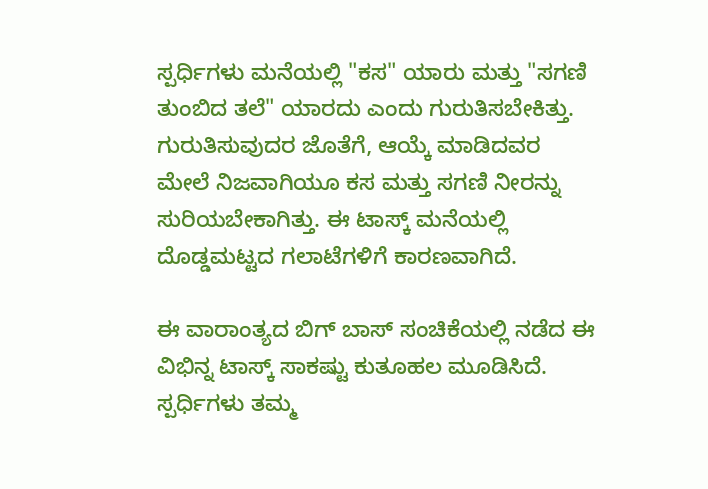ಸ್ಪರ್ಧಿಗಳು ಮನೆಯಲ್ಲಿ "ಕಸ" ಯಾರು ಮತ್ತು "ಸಗಣಿ ತುಂಬಿದ ತಲೆ" ಯಾರದು ಎಂದು ಗುರುತಿಸಬೇಕಿತ್ತು. ಗುರುತಿಸುವುದರ ಜೊತೆಗೆ, ಆಯ್ಕೆ ಮಾಡಿದವರ ಮೇಲೆ ನಿಜವಾಗಿಯೂ ಕಸ ಮತ್ತು ಸಗಣಿ ನೀರನ್ನು ಸುರಿಯಬೇಕಾಗಿತ್ತು. ಈ ಟಾಸ್ಕ್ ಮನೆಯಲ್ಲಿ ದೊಡ್ಡಮಟ್ಟದ ಗಲಾಟೆಗಳಿಗೆ ಕಾರಣವಾಗಿದೆ.

ಈ ವಾರಾಂತ್ಯದ ಬಿಗ್ ಬಾಸ್ ಸಂಚಿಕೆಯಲ್ಲಿ ನಡೆದ ಈ ವಿಭಿನ್ನ ಟಾಸ್ಕ್ ಸಾಕಷ್ಟು ಕುತೂಹಲ ಮೂಡಿಸಿದೆ. ಸ್ಪರ್ಧಿಗಳು ತಮ್ಮ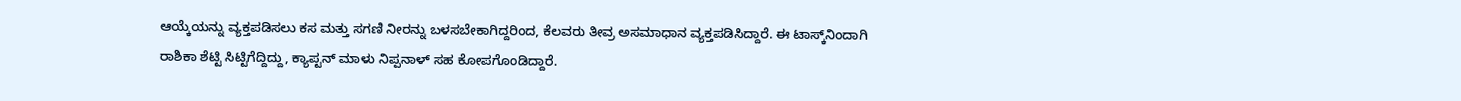ಆಯ್ಕೆಯನ್ನು ವ್ಯಕ್ತಪಡಿಸಲು ಕಸ ಮತ್ತು ಸಗಣಿ ನೀರನ್ನು ಬಳಸಬೇಕಾಗಿದ್ದರಿಂದ, ಕೆಲವರು ತೀವ್ರ ಅಸಮಾಧಾನ ವ್ಯಕ್ತಪಡಿಸಿದ್ದಾರೆ. ಈ ಟಾಸ್ಕ್‌ನಿಂದಾಗಿ ರಾಶಿಕಾ ಶೆಟ್ಟಿ ಸಿಟ್ಟಿಗೆದ್ದಿದ್ದು, ಕ್ಯಾಪ್ಟನ್ ಮಾಳು ನಿಪ್ಪನಾಳ್ ಸಹ ಕೋಪಗೊಂಡಿದ್ದಾರೆ.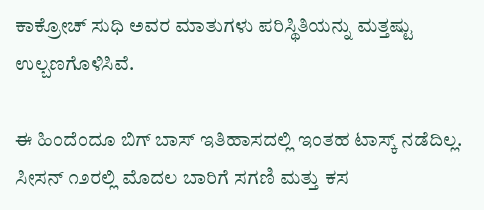ಕಾಕ್ರೋಚ್ ಸುಧಿ ಅವರ ಮಾತುಗಳು ಪರಿಸ್ಥಿತಿಯನ್ನು ಮತ್ತಷ್ಟು ಉಲ್ಬಣಗೊಳಿಸಿವೆ.

ಈ ಹಿಂದೆಂದೂ ಬಿಗ್ ಬಾಸ್ ಇತಿಹಾಸದಲ್ಲಿ ಇಂತಹ ಟಾಸ್ಕ್ ನಡೆದಿಲ್ಲ. ಸೀಸನ್ ೧೨ರಲ್ಲಿ ಮೊದಲ ಬಾರಿಗೆ ಸಗಣಿ ಮತ್ತು ಕಸ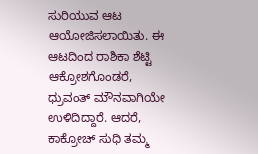ಸುರಿಯುವ ಆಟ ಆಯೋಜಿಸಲಾಯಿತು. ಈ ಆಟದಿಂದ ರಾಶಿಕಾ ಶೆಟ್ಟಿ ಆಕ್ರೋಶಗೊಂಡರೆ, ಧ್ರುವಂತ್ ಮೌನವಾಗಿಯೇ ಉಳಿದಿದ್ದಾರೆ. ಆದರೆ, ಕಾಕ್ರೋಚ್ ಸುಧಿ ತಮ್ಮ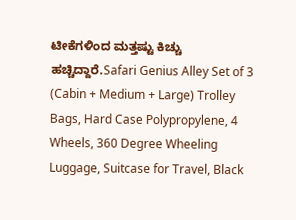ಟೀಕೆಗಳಿಂದ ಮತ್ತಷ್ಟು ಕಿಚ್ಚು ಹಚ್ಚಿದ್ದಾರೆ.Safari Genius Alley Set of 3 (Cabin + Medium + Large) Trolley Bags, Hard Case Polypropylene, 4 Wheels, 360 Degree Wheeling Luggage, Suitcase for Travel, Black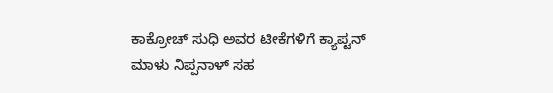ಕಾಕ್ರೋಚ್ ಸುಧಿ ಅವರ ಟೀಕೆಗಳಿಗೆ ಕ್ಯಾಪ್ಟನ್ ಮಾಳು ನಿಪ್ಪನಾಳ್ ಸಹ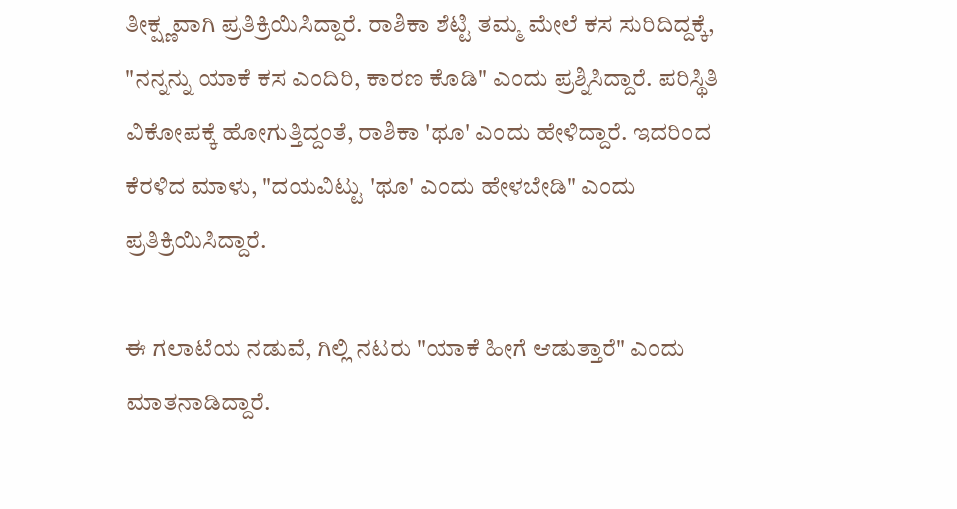ತೀಕ್ಷ್ಣವಾಗಿ ಪ್ರತಿಕ್ರಿಯಿಸಿದ್ದಾರೆ. ರಾಶಿಕಾ ಶೆಟ್ಟಿ ತಮ್ಮ ಮೇಲೆ ಕಸ ಸುರಿದಿದ್ದಕ್ಕೆ, "ನನ್ನನ್ನು ಯಾಕೆ ಕಸ ಎಂದಿರಿ, ಕಾರಣ ಕೊಡಿ" ಎಂದು ಪ್ರಶ್ನಿಸಿದ್ದಾರೆ. ಪರಿಸ್ಥಿತಿ ವಿಕೋಪಕ್ಕೆ ಹೋಗುತ್ತಿದ್ದಂತೆ, ರಾಶಿಕಾ 'ಥೂ' ಎಂದು ಹೇಳಿದ್ದಾರೆ. ಇದರಿಂದ ಕೆರಳಿದ ಮಾಳು, "ದಯವಿಟ್ಟು 'ಥೂ' ಎಂದು ಹೇಳಬೇಡಿ" ಎಂದು ಪ್ರತಿಕ್ರಿಯಿಸಿದ್ದಾರೆ.

ಈ ಗಲಾಟೆಯ ನಡುವೆ, ಗಿಲ್ಲಿ ನಟರು "ಯಾಕೆ ಹೀಗೆ ಆಡುತ್ತಾರೆ" ಎಂದು ಮಾತನಾಡಿದ್ದಾರೆ.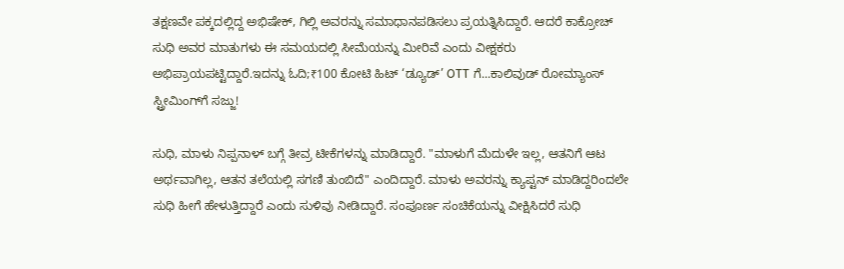ತಕ್ಷಣವೇ ಪಕ್ಕದಲ್ಲಿದ್ದ ಅಭಿಷೇಕ್, ಗಿಲ್ಲಿ ಅವರನ್ನು ಸಮಾಧಾನಪಡಿಸಲು ಪ್ರಯತ್ನಿಸಿದ್ದಾರೆ. ಆದರೆ ಕಾಕ್ರೋಚ್ ಸುಧಿ ಅವರ ಮಾತುಗಳು ಈ ಸಮಯದಲ್ಲಿ ಸೀಮೆಯನ್ನು ಮೀರಿವೆ ಎಂದು ವೀಕ್ಷಕರು ಅಭಿಪ್ರಾಯಪಟ್ಟಿದ್ದಾರೆ.ಇದನ್ನು ಓದಿ;₹100 ಕೋಟಿ ಹಿಟ್ ‘ಡ್ಯೂಡ್’ OTT ಗೆ...ಕಾಲಿವುಡ್ ರೋಮ್ಯಾಂಸ್ ಸ್ಟ್ರೀಮಿಂಗ್‌ಗೆ ಸಜ್ಜು!

ಸುಧಿ, ಮಾಳು ನಿಪ್ಪನಾಳ್ ಬಗ್ಗೆ ತೀವ್ರ ಟೀಕೆಗಳನ್ನು ಮಾಡಿದ್ದಾರೆ. "ಮಾಳುಗೆ ಮೆದುಳೇ ಇಲ್ಲ, ಆತನಿಗೆ ಆಟ ಅರ್ಥವಾಗಿಲ್ಲ, ಆತನ ತಲೆಯಲ್ಲಿ ಸಗಣಿ ತುಂಬಿದೆ" ಎಂದಿದ್ದಾರೆ. ಮಾಳು ಅವರನ್ನು ಕ್ಯಾಪ್ಟನ್ ಮಾಡಿದ್ದರಿಂದಲೇ ಸುಧಿ ಹೀಗೆ ಹೇಳುತ್ತಿದ್ದಾರೆ ಎಂದು ಸುಳಿವು ನೀಡಿದ್ದಾರೆ. ಸಂಪೂರ್ಣ ಸಂಚಿಕೆಯನ್ನು ವೀಕ್ಷಿಸಿದರೆ ಸುಧಿ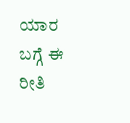ಯಾರ ಬಗ್ಗೆ ಈ ರೀತಿ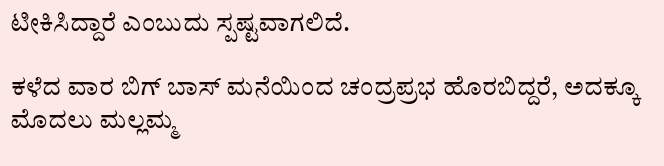ಟೀಕಿಸಿದ್ದಾರೆ ಎಂಬುದು ಸ್ಪಷ್ಟವಾಗಲಿದೆ.

ಕಳೆದ ವಾರ ಬಿಗ್ ಬಾಸ್ ಮನೆಯಿಂದ ಚಂದ್ರಪ್ರಭ ಹೊರಬಿದ್ದರೆ, ಅದಕ್ಕೂ ಮೊದಲು ಮಲ್ಲಮ್ಮ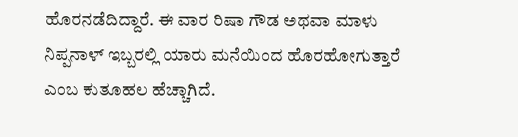ಹೊರನಡೆದಿದ್ದಾರೆ. ಈ ವಾರ ರಿಷಾ ಗೌಡ ಅಥವಾ ಮಾಳು ನಿಪ್ಪನಾಳ್ ಇಬ್ಬರಲ್ಲಿ ಯಾರು ಮನೆಯಿಂದ ಹೊರಹೋಗುತ್ತಾರೆ ಎಂಬ ಕುತೂಹಲ ಹೆಚ್ಚಾಗಿದೆ.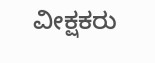ವೀಕ್ಷಕರು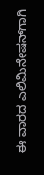ಈ ವಾರದ ಎಲಿಮಿನೇಷನ್‌ಗಾಗಿ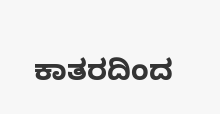ಕಾತರದಿಂದ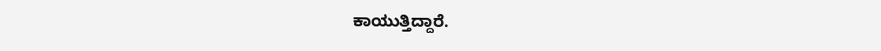ಕಾಯುತ್ತಿದ್ದಾರೆ.